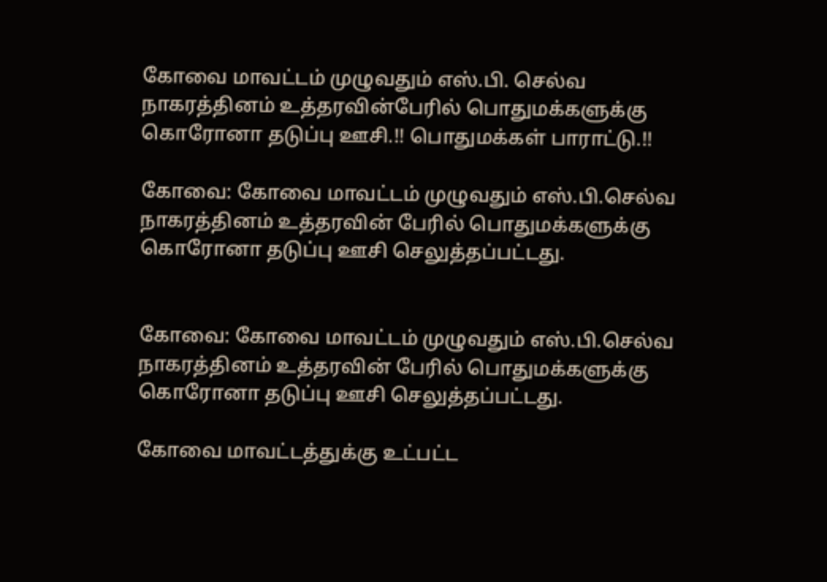கோவை மாவட்டம் முழுவதும் எஸ்.பி. செல்வ நாகரத்தினம் உத்தரவின்பேரில் பொதுமக்களுக்கு கொரோனா தடுப்பு ஊசி.!! பொதுமக்கள் பாராட்டு.!!

கோவை: கோவை மாவட்டம் முழுவதும் எஸ்.பி.செல்வ நாகரத்தினம் உத்தரவின் பேரில் பொதுமக்களுக்கு கொரோனா தடுப்பு ஊசி செலுத்தப்பட்டது.


கோவை: கோவை மாவட்டம் முழுவதும் எஸ்.பி.செல்வ நாகரத்தினம் உத்தரவின் பேரில் பொதுமக்களுக்கு கொரோனா தடுப்பு ஊசி செலுத்தப்பட்டது.

கோவை மாவட்டத்துக்கு உட்பட்ட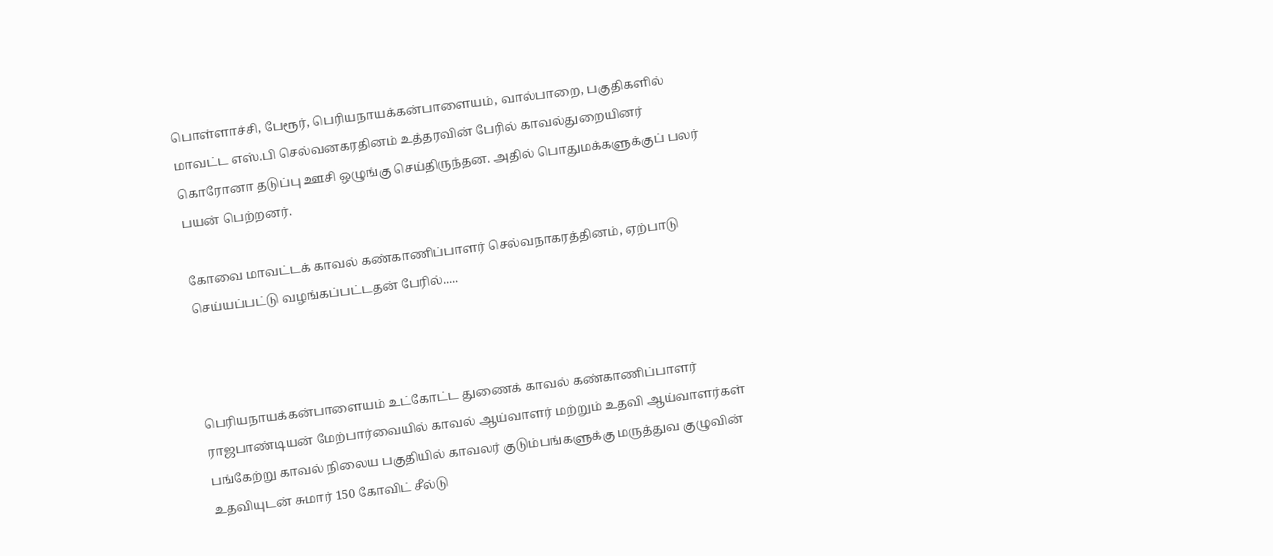பொள்ளாச்சி, பேரூர், பெரியநாயக்கன்பாளையம், வால்பாறை, பகுதிகளில் மாவட்ட எஸ்.பி செல்வனகரதினம் உத்தரவின் பேரில் காவல்துறையினர் கொரோனா தடுப்பு ஊசி ஒழுங்கு செய்திருந்தன. அதில் பொதுமக்களுக்குப் பலர் பயன் பெற்றனர்.

கோவை மாவட்டக் காவல் கண்காணிப்பாளர் செல்வநாகரத்தினம், ஏற்பாடு செய்யப்பட்டு வழங்கப்பட்டதன் பேரில்.....



பெரியநாயக்கன்பாளையம் உட்கோட்ட துணைக் காவல் கண்காணிப்பாளர் ராஜபாண்டியன் மேற்பார்வையில் காவல் ஆய்வாளர் மற்றும் உதவி ஆய்வாளர்கள் பங்கேற்று காவல் நிலைய பகுதியில் காவலர் குடும்பங்களுக்கு மருத்துவ குழுவின் உதவியுடன் சுமார் 150 கோவிட் சீல்டு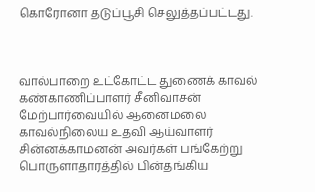கொரோனா தடுப்பூசி செலுத்தப்பட்டது.



வால்பாறை உட்கோட்ட துணைக் காவல் கண்காணிப்பாளர் சீனிவாசன் மேற்பார்வையில் ஆனைமலை காவல்நிலைய உதவி ஆய்வாளர் சின்னக்காமனன் அவர்கள் பங்கேற்று பொருளாதாரத்தில் பின்தங்கிய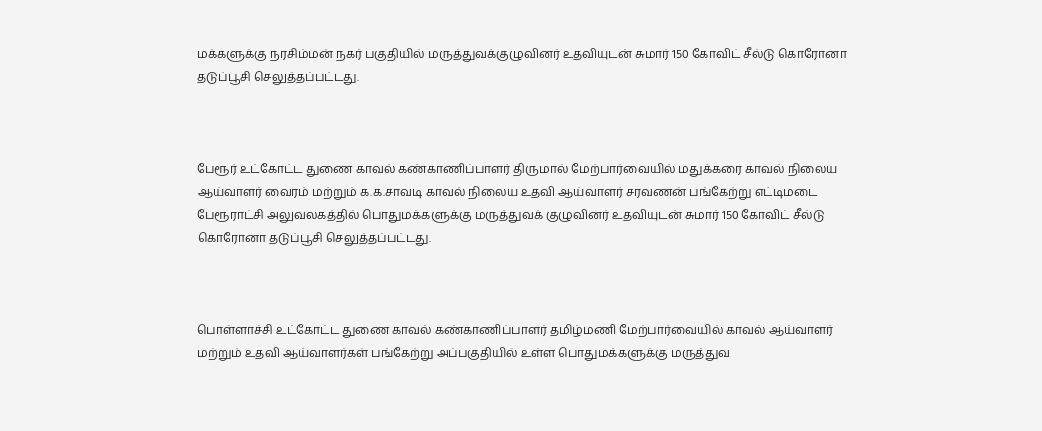மக்களுக்கு நரசிம்மன் நகர் பகுதியில் மருத்துவக்குழுவினர் உதவியுடன் சுமார் 150 கோவிட் சீல்டு கொரோனா தடுப்பூசி செலுத்தப்பட்டது.



பேரூர் உட்கோட்ட துணை காவல் கண்காணிப்பாளர் திருமால் மேற்பார்வையில் மதுக்கரை காவல் நிலைய ஆய்வாளர் வைரம் மற்றும் க.க.சாவடி காவல் நிலைய உதவி ஆய்வாளர் சரவணன் பங்கேற்று எட்டிமடை பேரூராட்சி அலுவலகத்தில் பொதுமக்களுக்கு மருத்துவக் குழுவினர் உதவியுடன் சுமார் 150 கோவிட் சீல்டு கொரோனா தடுப்பூசி செலுத்தப்பட்டது.



பொள்ளாச்சி உட்கோட்ட துணை காவல் கண்காணிப்பாளர் தமிழ்மணி மேற்பார்வையில் காவல் ஆய்வாளர் மற்றும் உதவி ஆய்வாளர்கள் பங்கேற்று அப்பகுதியில் உள்ள பொதுமக்களுக்கு மருத்துவ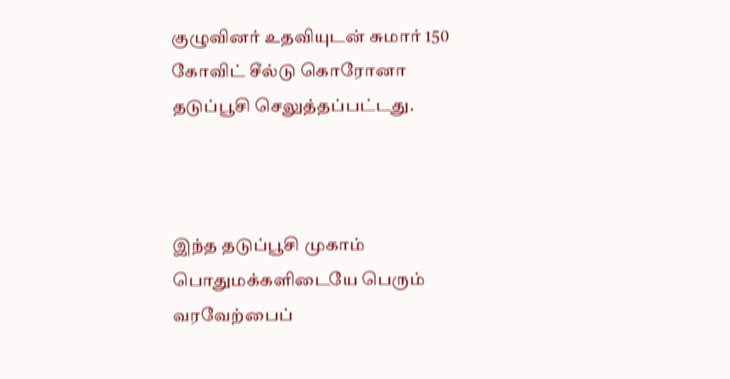குழுவினர் உதவியுடன் சுமார் 150 கோவிட் சீல்டு கொரோனா தடுப்பூசி செலுத்தப்பட்டது.



இந்த தடுப்பூசி முகாம் பொதுமக்களிடையே பெரும் வரவேற்பைப்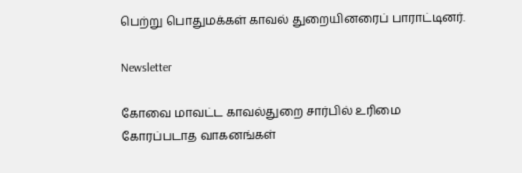பெற்று பொதுமக்கள் காவல் துறையினரைப் பாராட்டினர்.

Newsletter

கோவை மாவட்ட காவல்துறை சார்பில் உரிமை கோரப்படாத வாகனங்கள்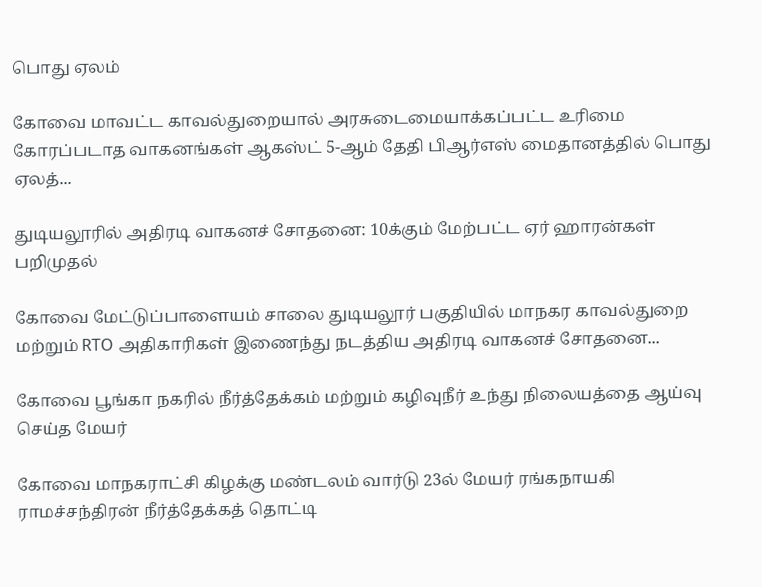பொது ஏலம்

கோவை மாவட்ட காவல்துறையால் அரசுடைமையாக்கப்பட்ட உரிமை கோரப்படாத வாகனங்கள் ஆகஸ்ட் 5-ஆம் தேதி பிஆர்எஸ் மைதானத்தில் பொது ஏலத்...

துடியலூரில் அதிரடி வாகனச் சோதனை: 10க்கும் மேற்பட்ட ஏர் ஹாரன்கள் பறிமுதல்

கோவை மேட்டுப்பாளையம் சாலை துடியலூர் பகுதியில் மாநகர காவல்துறை மற்றும் RTO அதிகாரிகள் இணைந்து நடத்திய அதிரடி வாகனச் சோதனை...

கோவை பூங்கா நகரில் நீர்த்தேக்கம் மற்றும் கழிவுநீர் உந்து நிலையத்தை ஆய்வு செய்த மேயர்

கோவை மாநகராட்சி கிழக்கு மண்டலம் வார்டு 23ல் மேயர் ரங்கநாயகி ராமச்சந்திரன் நீர்த்தேக்கத் தொட்டி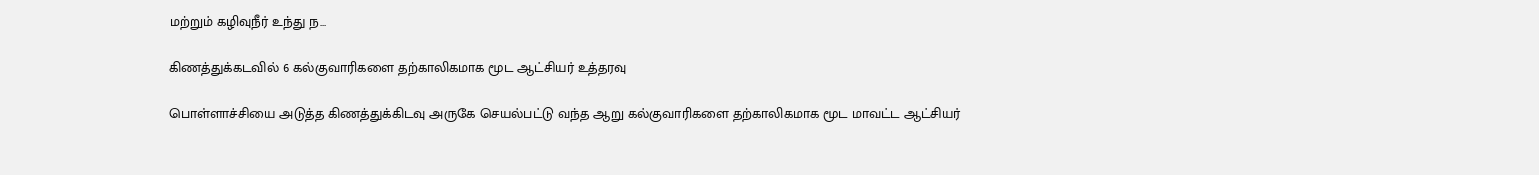மற்றும் கழிவுநீர் உந்து ந...

கிணத்துக்கடவில் 6 கல்குவாரிகளை தற்காலிகமாக மூட ஆட்சியர் உத்தரவு

பொள்ளாச்சியை அடுத்த கிணத்துக்கிடவு அருகே செயல்பட்டு வந்த ஆறு கல்குவாரிகளை தற்காலிகமாக மூட மாவட்ட ஆட்சியர்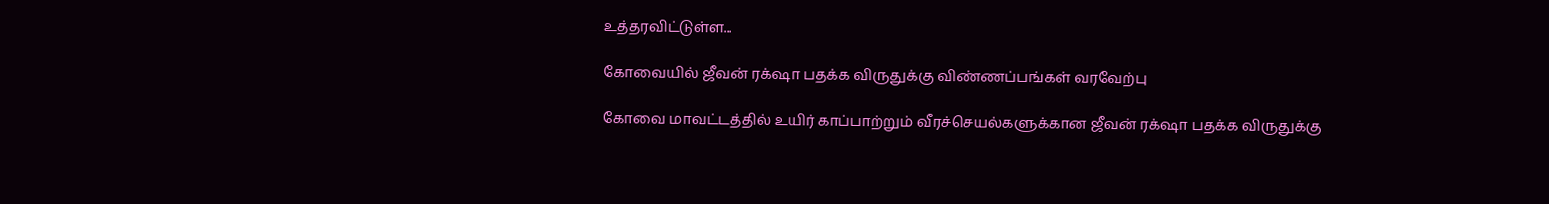உத்தரவிட்டுள்ள...

கோவையில் ஜீவன் ரக்‌ஷா பதக்க விருதுக்கு விண்ணப்பங்கள் வரவேற்பு

கோவை மாவட்டத்தில் உயிர் காப்பாற்றும் வீரச்செயல்களுக்கான ஜீவன் ரக்‌ஷா பதக்க விருதுக்கு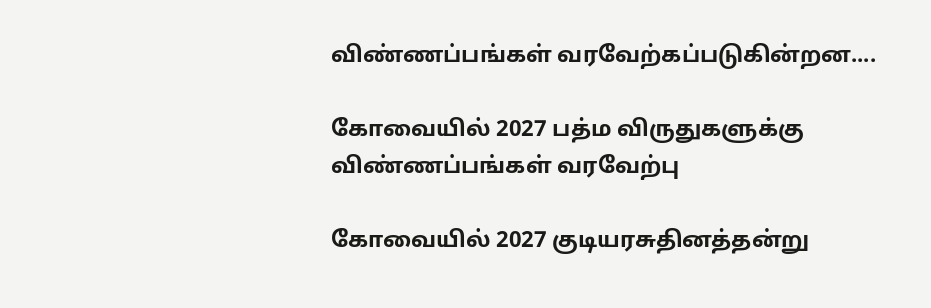விண்ணப்பங்கள் வரவேற்கப்படுகின்றன....

கோவையில் 2027 பத்ம விருதுகளுக்கு விண்ணப்பங்கள் வரவேற்பு

கோவையில் 2027 குடியரசுதினத்தன்று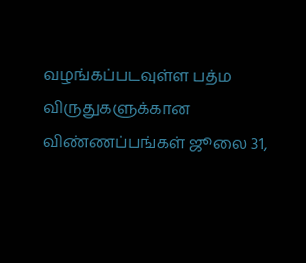வழங்கப்படவுள்ள பத்ம விருதுகளுக்கான விண்ணப்பங்கள் ஜூலை 31,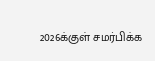2026க்குள் சமர்பிக்க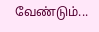வேண்டும்...